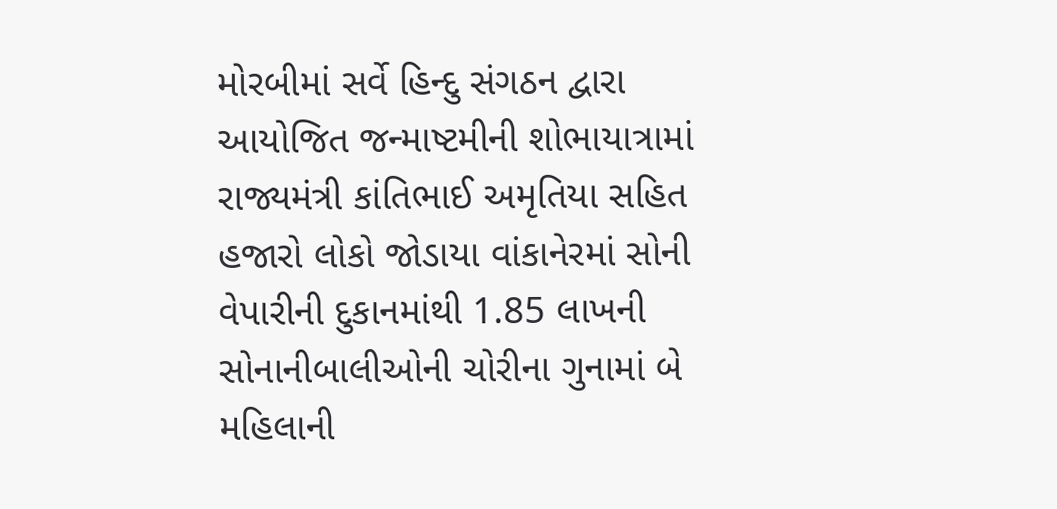મોરબીમાં સર્વે હિન્દુ સંગઠન દ્વારા આયોજિત જન્માષ્ટમીની શોભાયાત્રામાં રાજ્યમંત્રી કાંતિભાઈ અમૃતિયા સહિત હજારો લોકો જોડાયા વાંકાનેરમાં સોની વેપારીની દુકાનમાંથી 1.85 લાખની સોનાનીબાલીઓની ચોરીના ગુનામાં બે મહિલાની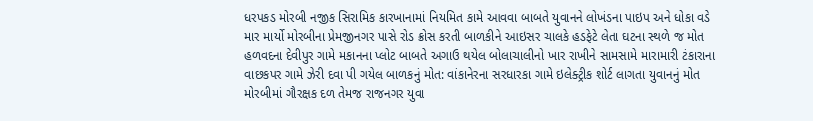ધરપકડ મોરબી નજીક સિરામિક કારખાનામાં નિયમિત કામે આવવા બાબતે યુવાનને લોખંડના પાઇપ અને ધોકા વડે માર માર્યો મોરબીના પ્રેમજીનગર પાસે રોડ ક્રોસ કરતી બાળકીને આઇસર ચાલકે હડફેટે લેતા ઘટના સ્થળે જ મોત હળવદના દેવીપુર ગામે મકાનના પ્લોટ બાબતે અગાઉ થયેલ બોલાચાલીનો ખાર રાખીને સામસામે મારામારી ટંકારાના વાછકપર ગામે ઝેરી દવા પી ગયેલ બાળકનું મોત: વાંકાનેરના સરધારકા ગામે ઇલેક્ટ્રીક શોર્ટ લાગતા યુવાનનું મોત મોરબીમાં ગૌરક્ષક દળ તેમજ રાજનગર યુવા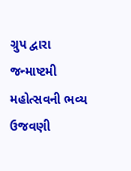ગ્રુપ દ્વારા જન્માષ્ટમી મહોત્સવની ભવ્ય ઉજવણી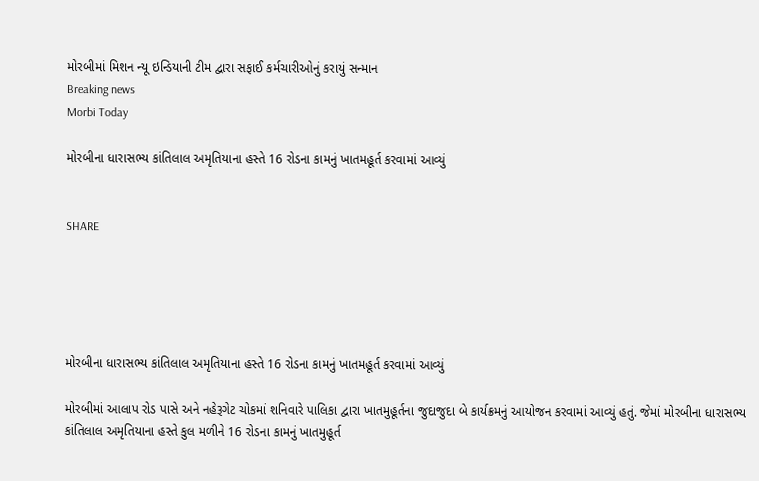મોરબીમાં મિશન ન્યૂ ઇન્ડિયાની ટીમ દ્વારા સફાઈ કર્મચારીઓનું કરાયું સન્માન
Breaking news
Morbi Today

મોરબીના ધારાસભ્ય કાંતિલાલ અમૃતિયાના હસ્તે 16 રોડના કામનું ખાતમહૂર્ત કરવામાં આવ્યું


SHARE





મોરબીના ધારાસભ્ય કાંતિલાલ અમૃતિયાના હસ્તે 16 રોડના કામનું ખાતમહૂર્ત કરવામાં આવ્યું

મોરબીમાં આલાપ રોડ પાસે અને નહેરૂગેટ ચોકમાં શનિવારે પાલિકા દ્વારા ખાતમુહૂર્તના જુદાજુદા બે કાર્યક્રમનું આયોજન કરવામાં આવ્યું હતું. જેમાં મોરબીના ધારાસભ્ય કાંતિલાલ અમૃતિયાના હસ્તે કુલ મળીને 16 રોડના કામનું ખાતમુહૂર્ત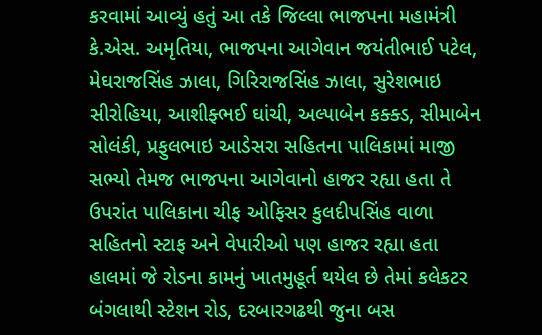કરવામાં આવ્યું હતું આ તકે જિલ્લા ભાજપના મહામંત્રી કે.એસ. અમૃતિયા, ભાજપના આગેવાન જયંતીભાઈ પટેલ, મેઘરાજસિંહ ઝાલા, ગિરિરાજસિંહ ઝાલા, સુરેશભાઇ સીરોહિયા, આશીફ્ભઈ ઘાંચી, અલ્પાબેન કક્ક્ડ, સીમાબેન સોલંકી, પ્રફુલભાઇ આડેસરા સહિતના પાલિકામાં માજી સભ્યો તેમજ ભાજપના આગેવાનો હાજર રહ્યા હતા તે ઉપરાંત પાલિકાના ચીફ ઓફિસર કુલદીપસિંહ વાળા સહિતનો સ્ટાફ અને વેપારીઓ પણ હાજર રહ્યા હતા હાલમાં જે રોડના કામનું ખાતમુહૂર્ત થયેલ છે તેમાં કલેકટર બંગલાથી સ્ટેશન રોડ, દરબારગઢથી જુના બસ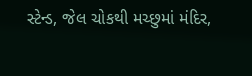સ્ટેન્ડ, જેલ ચોકથી મચ્છુમાં મંદિર,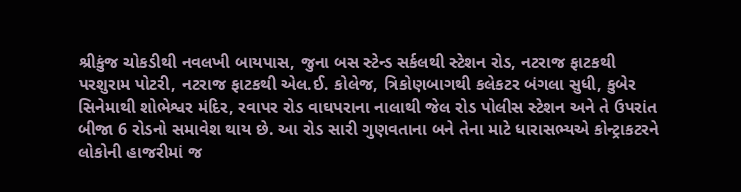શ્રીકુંજ ચોકડીથી નવલખી બાયપાસ, જુના બસ સ્ટેન્ડ સર્કલથી સ્ટેશન રોડ, નટરાજ ફાટકથી પરશુરામ પોટરી, નટરાજ ફાટકથી એલ.ઈ. કોલેજ, ત્રિકોણબાગથી કલેકટર બંગલા સુધી, કુબેર સિનેમાથી શોભેશ્વર મંદિર, રવાપર રોડ વાઘપરાના નાલાથી જેલ રોડ પોલીસ સ્ટેશન અને તે ઉપરાંત બીજા 6 રોડનો સમાવેશ થાય છે. આ રોડ સારી ગુણવતાના બને તેના માટે ધારાસભ્યએ કોન્ટ્રાકટરને લોકોની હાજરીમાં જ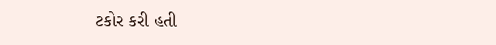ટકોર કરી હતી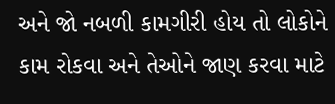અને જો નબળી કામગીરી હોય તો લોકોને કામ રોકવા અને તેઓને જાણ કરવા માટે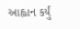આહ્વાન કર્યું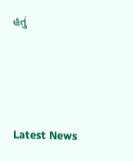હતું




Latest News